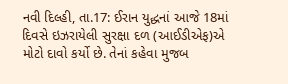નવી દિલ્હી, તા.17: ઈરાન યુદ્ધનાં આજે 18માં દિવસે ઇઝરાયેલી સુરક્ષા દળ (આઈડીએફ)એ મોટો દાવો કર્યો છે. તેનાં કહેવા મુજબ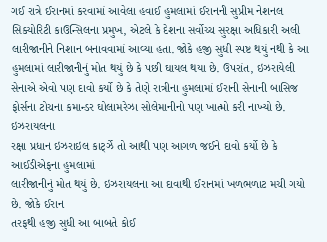ગઈ રાત્રે ઈરાનમાં કરવામાં આવેલા હવાઈ હુમલામાં ઈરાનની સુપ્રીમ નેશનલ સિક્યોરિટી કાઉન્સિલના પ્રમુખ, એટલે કે દેશના સર્વોચ્ચ સુરક્ષા અધિકારી અલી લારીજાનીને નિશાન બનાવવામાં આવ્યા હતા. જોકે હજી સુધી સ્પષ્ટ થયું નથી કે આ હુમલામાં લારીજાનીનું મોત થયું છે કે પછી ઘાયલ થયા છે. ઉપરાંત, ઇઝરાયેલી સેનાએ એવો પણ દાવો કર્યો છે કે તેણે રાત્રીના હુમલામાં ઈરાની સેનાની બાસિજ ફોર્સના ટોચના કમાન્ડર ઘોલામરેઝા સોલેમાનીનો પણ ખાત્મો કરી નાખ્યો છે.
ઇઝરાયલના
રક્ષા પ્રધાન ઇઝરાઇલ કાર્ટ્ઝે તો આથી પણ આગળ જઈને દાવો કર્યો છે કે આઈડીએફના હુમલામાં
લારીજાનીનું મોત થયું છે. ઇઝરાયલના આ દાવાથી ઈરાનમાં ખળભળાટ મચી ગયો છે. જોકે ઈરાન
તરફથી હજી સુધી આ બાબતે કોઈ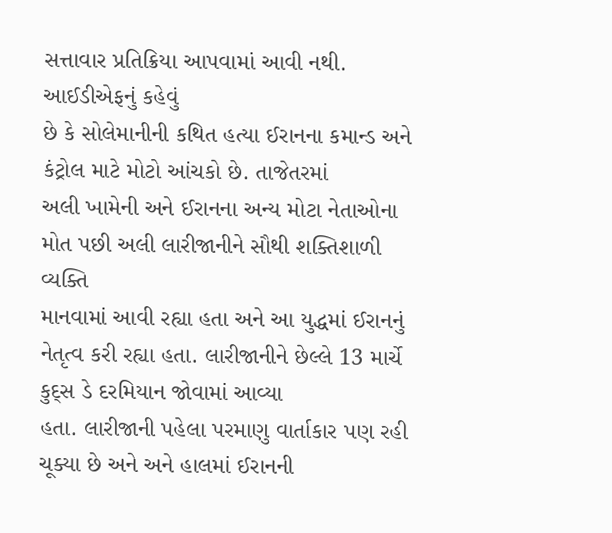સત્તાવાર પ્રતિક્રિયા આપવામાં આવી નથી. આઈડીએફનું કહેવું
છે કે સોલેમાનીની કથિત હત્યા ઈરાનના કમાન્ડ અને કંટ્રોલ માટે મોટો આંચકો છે. તાજેતરમાં
અલી ખામેની અને ઈરાનના અન્ય મોટા નેતાઓના મોત પછી અલી લારીજાનીને સૌથી શક્તિશાળી વ્યક્તિ
માનવામાં આવી રહ્યા હતા અને આ યુદ્ધમાં ઈરાનનું
નેતૃત્વ કરી રહ્યા હતા. લારીજાનીને છેલ્લે 13 માર્ચે કુદ્સ ડે દરમિયાન જોવામાં આવ્યા
હતા. લારીજાની પહેલા પરમાણુ વાર્તાકાર પણ રહી
ચૂક્યા છે અને અને હાલમાં ઈરાનની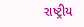રાષ્ટ્રીય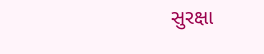સુરક્ષા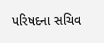પરિષદના સચિવ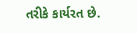તરીકે કાર્યરત છે.